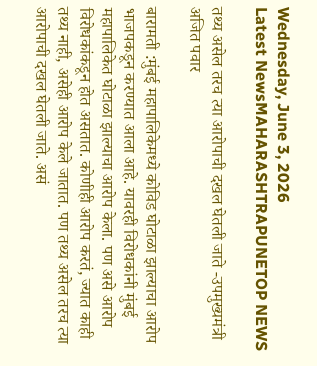Wednesday, June 3, 2026
Latest NewsMAHARASHTRAPUNETOP NEWS

तथ्य असेल तरच त्या आरोपाची दखल घेतली जाते -उपमुख्यमंत्री अजित पवार

बारामती :मुंबई महापालिकेमध्ये कोविड घोटाळा झाल्याचा आरोप भाजपकडून करण्यात आला आहे. यावरही विरोधकांनी मुंबई महापालिकेत घोटाळा झाल्याचा आरोप केला. पण असे आरोप विरोधकांकडून होत असतात. कोणीही आरोप करतं, ज्यात काही तथ्य नाही, असेही आरोप केले जातात. पण तथ्य असेल तरच त्या आरोपाची दखल घेतली जाते. असं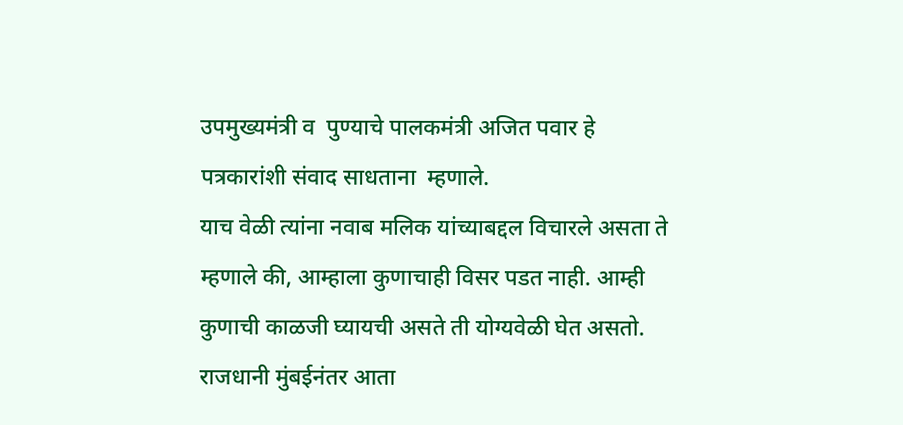उपमुख्यमंत्री व  पुण्याचे पालकमंत्री अजित पवार हे पत्रकारांशी संवाद साधताना  म्हणाले.
याच वेळी त्यांना नवाब मलिक यांच्याबद्दल विचारले असता ते म्हणाले की, आम्हाला कुणाचाही विसर पडत नाही. आम्ही कुणाची काळजी घ्यायची असते ती योग्यवेळी घेत असतो.
राजधानी मुंबईनंतर आता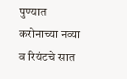पुण्यात करोनाच्या नव्या व रियंटचे सात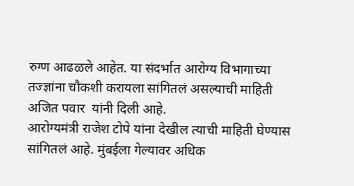रुग्ण आढळले आहेत. या संदर्भात आरोग्य विभागाच्या तज्ज्ञांना चौकशी करायला सांगितलं असल्याची माहिती  अजित पवार  यांनी दिली आहे.
आरोग्यमंत्री राजेश टोपे यांना देखील त्याची माहिती घेण्यास सांगितलं आहे. मुंबईला गेल्यावर अधिक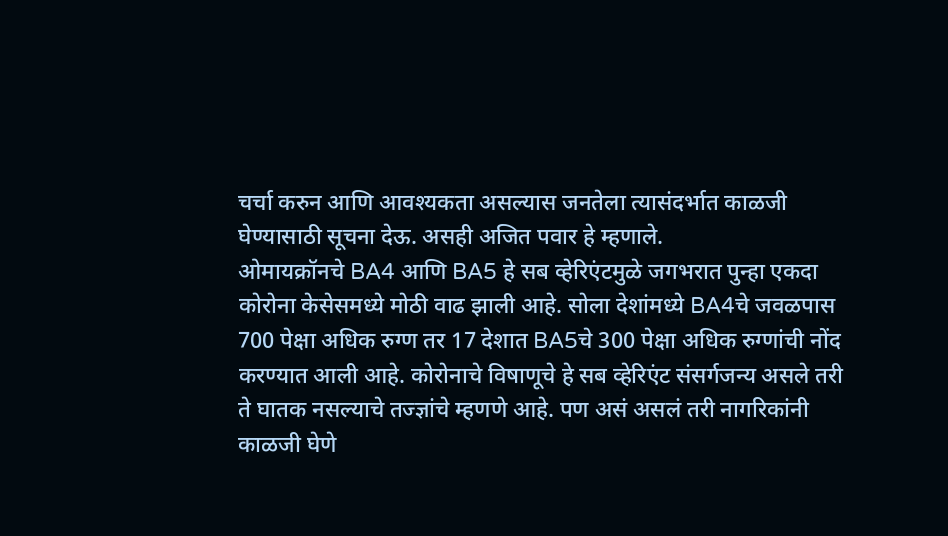चर्चा करुन आणि आवश्यकता असल्यास जनतेला त्यासंदर्भात काळजी घेण्यासाठी सूचना देऊ. असही अजित पवार हे म्हणाले.
ओमायक्रॉनचे BA4 आणि BA5 हे सब व्हेरिएंटमुळे जगभरात पुन्हा एकदा कोरोना केसेसमध्ये मोठी वाढ झाली आहे. सोला देशांमध्ये BA4चे जवळपास 700 पेक्षा अधिक रुग्ण तर 17 देशात BA5चे 300 पेक्षा अधिक रुग्णांची नोंद करण्यात आली आहे. कोरोनाचे विषाणूचे हे सब व्हेरिएंट संसर्गजन्य असले तरी ते घातक नसल्याचे तज्ज्ञांचे म्हणणे आहे. पण असं असलं तरी नागरिकांनी काळजी घेणे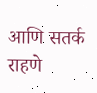आणि सतर्क राहणे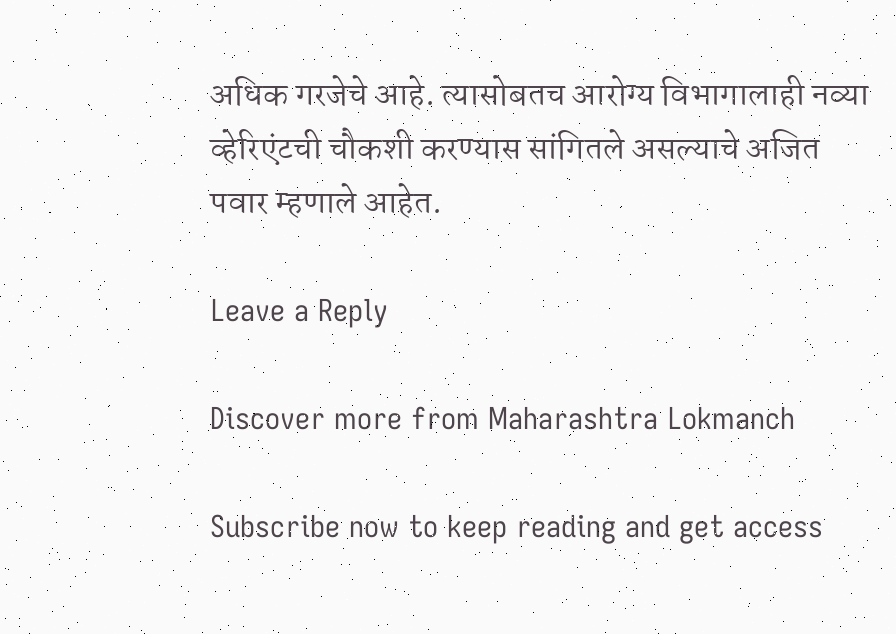अधिक गरजेचे आहे. त्यासोबतच आरोग्य विभागालाही नव्या व्हेरिएंटची चौकशी करण्यास सांगितले असल्याचे अजित पवार म्हणाले आहेत.

Leave a Reply

Discover more from Maharashtra Lokmanch

Subscribe now to keep reading and get access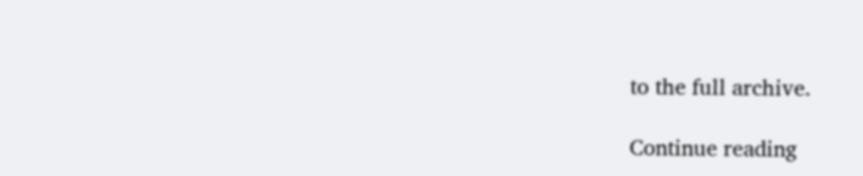to the full archive.

Continue reading